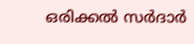ഒരിക്കൽ സർദാർ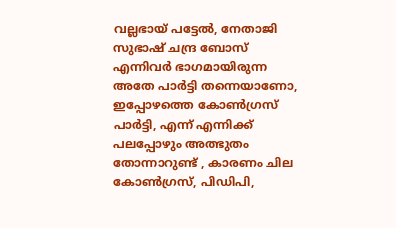വല്ലഭായ് പട്ടേൽ, നേതാജി സുഭാഷ് ചന്ദ്ര ബോസ് എന്നിവർ ഭാഗമായിരുന്ന അതേ പാർട്ടി തന്നെയാണോ, ഇപ്പോഴത്തെ കോൺഗ്രസ് പാർട്ടി, എന്ന് എന്നിക്ക് പലപ്പോഴും അത്ഭുതം തോന്നാറുണ്ട് , കാരണം ചില കോൺഗ്രസ്, പിഡിപി,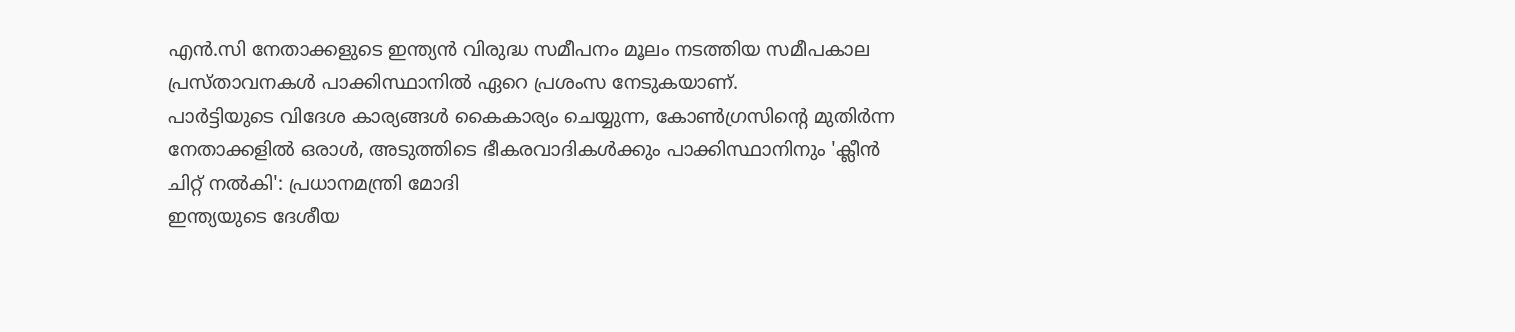എൻ.സി നേതാക്കളുടെ ഇന്ത്യൻ വിരുദ്ധ സമീപനം മൂലം നടത്തിയ സമീപകാല പ്രസ്താവനകൾ പാക്കിസ്ഥാനിൽ ഏറെ പ്രശംസ നേടുകയാണ്.
പാർട്ടിയുടെ വിദേശ കാര്യങ്ങൾ കൈകാര്യം ചെയ്യുന്ന, കോൺഗ്രസിന്റെ മുതിർന്ന നേതാക്കളിൽ ഒരാൾ, അടുത്തിടെ ഭീകരവാദികൾക്കും പാക്കിസ്ഥാനിനും 'ക്ലീൻ ചിറ്റ് നൽകി': പ്രധാനമന്ത്രി മോദി
ഇന്ത്യയുടെ ദേശീയ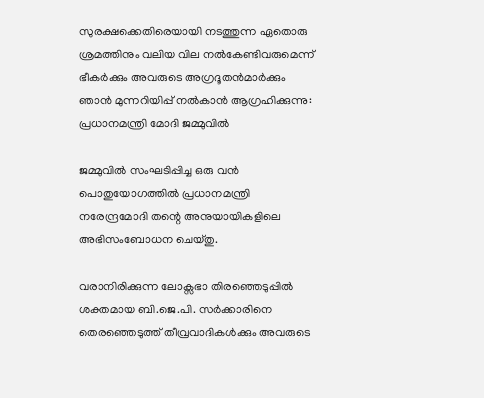സുരക്ഷക്കെതിരെയായി നടത്തുന്ന ഏതൊരു ശ്രമത്തിനും വലിയ വില നൽകേണ്ടിവരുമെന്ന് ഭീകർക്കും അവരുടെ അഗ്രദൂതന്‍മാർക്കും ഞാൻ മുന്നറിയിപ്പ് നൽകാൻ ആഗ്രഹിക്കുന്നു: പ്രധാനമന്ത്രി മോദി ജമ്മുവിൽ

ജമ്മുവിൽ സംഘടിപ്പിച്ച ഒരു വൻ പൊതുയോഗത്തിൽ പ്രധാനമന്ത്രി നരേന്ദ്രമോദി തന്റെ അനുയായികളിലെ അഭിസംബോധന ചെയ്തു.

വരാനിരിക്കുന്ന ലോക്സഭാ തിരഞ്ഞെടുപ്പിൽ ശക്തമായ ബി.ജെ.പി. സർക്കാരിനെ തെരഞ്ഞെടുത്ത് തീവ്രവാദികൾക്കും അവരുടെ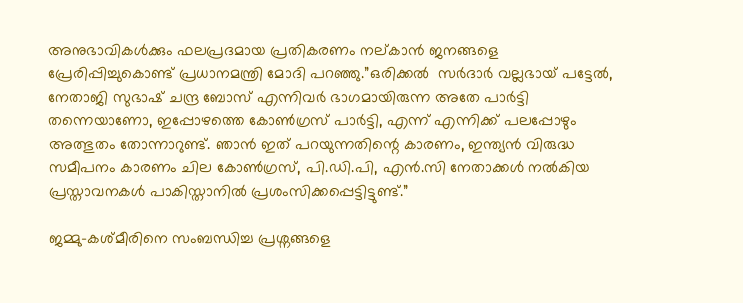അനുഭാവികൾക്കും ഫലപ്രദമായ പ്രതികരണം നല്കാൻ ജനങ്ങളെ പ്രേരിപ്പിച്ചുകൊണ്ട് പ്രധാനമന്ത്രി മോദി പറഞ്ഞു.”ഒരിക്കൽ  സർദാർ വല്ലഭായ് പട്ടേൽ, നേതാജി സുഭാഷ് ചന്ദ്ര ബോസ് എന്നിവർ ഭാഗമായിരുന്ന അതേ പാർട്ടി തന്നെയാണോ, ഇപ്പോഴത്തെ കോൺഗ്രസ് പാർട്ടി, എന്ന് എന്നിക്ക് പലപ്പോഴും അത്ഭുതം തോന്നാറുണ്ട്. ഞാൻ ഇത് പറയുന്നതിന്റെ കാരണം, ഇന്ത്യൻ വിരുദ്ധ സമീപനം കാരണം ചില കോൺഗ്രസ്, പി.ഡി.പി, എൻ.സി നേതാക്കൾ നൽകിയ പ്രസ്താവനകൾ പാകിസ്താനിൽ പ്രശംസിക്കപ്പെട്ടിട്ടുണ്ട്.”

ജമ്മു-കശ്മീരിനെ സംബന്ധിച്ച പ്രശ്നങ്ങളെ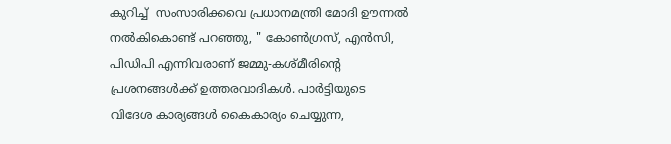കുറിച്ച്  സംസാരിക്കവെ പ്രധാനമന്ത്രി മോദി ഊന്നൽ നൽകികൊണ്ട് പറഞ്ഞു, " കോൺഗ്രസ്, എൻസി, പിഡിപി എന്നിവരാണ് ജമ്മു-കശ്മീരിന്റെ പ്രശനങ്ങൾക്ക് ഉത്തരവാദികൾ. പാർട്ടിയുടെ വിദേശ കാര്യങ്ങൾ കൈകാര്യം ചെയ്യുന്ന,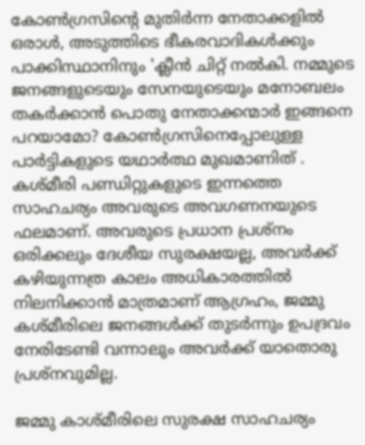കോൺഗ്രസിന്റെ മുതിർന്ന നേതാക്കളിൽ ഒരാൾ, അടുത്തിടെ ഭീകരവാദികൾക്കും പാക്കിസ്ഥാനിനും 'ക്ലീൻ ചിറ്റ് നൽകി. നമ്മുടെ ജനങ്ങളുടെയും സേനയുടെയും മനോബലം തകർക്കാൻ പൊതു നേതാക്കന്മാർ ഇങ്ങനെ പറയാമോ? കോൺഗ്രസിനെപ്പോലുള്ള പാർട്ടികളുടെ യഥാർത്ഥ മുഖമാണിത് . കശ്മീരി പണ്ഡിറ്റുകളുടെ ഇന്നത്തെ സാഹചര്യം അവരുടെ അവഗണനയുടെ ഫലമാണ്. അവരുടെ പ്രധാന പ്രശ്നം ഒരിക്കലും ദേശീയ സുരക്ഷയല്ല, അവർക്ക്  കഴിയുന്നത്ര കാലം അധികാരത്തിൽ നിലനിക്കാൻ മാത്രമാണ് ആഗ്രഹം, ജമ്മു കശ്മീരിലെ ജനങ്ങൾക്ക് തുടർന്നും ഉപദ്രവം നേരിടേണ്ടി വന്നാലും അവർക്ക് യാതൊരു പ്രശ്‌നവുമില്ല.

ജമ്മു കാശ്മീരിലെ സുരക്ഷ സാഹചര്യം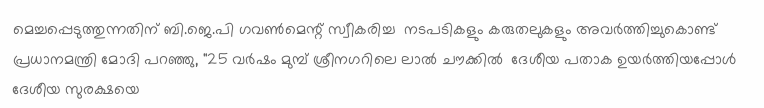മെച്ചപ്പെടുത്തുന്നതിന് ബി.ജെ.പി ഗവൺമെന്റ് സ്വീകരിച്ച  നടപടികളും കരുതലുകളും അവർത്തിച്ചുകൊണ്ട് പ്രധാനമന്ത്രി മോദി പറഞ്ഞു, "25 വർഷം മുമ്പ് ശ്രീനഗറിലെ ലാൽ ചൗക്കിൽ  ദേശീയ പതാക ഉയർത്തിയപ്പോൾ ദേശീയ സുരക്ഷയെ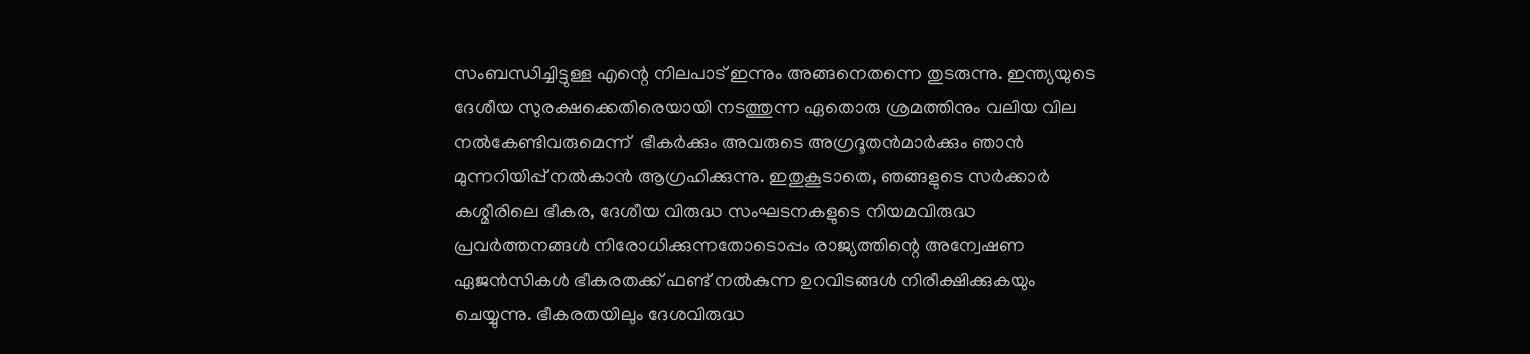സംബന്ധിച്ചിട്ടുള്ള എന്റെ നിലപാട് ഇന്നും അങ്ങനെതന്നെ തുടരുന്നു. ഇന്ത്യയുടെ ദേശീയ സുരക്ഷക്കെതിരെയായി നടത്തുന്ന ഏതൊരു ശ്രമത്തിനും വലിയ വില നൽകേണ്ടിവരുമെന്ന്  ഭീകർക്കും അവരുടെ അഗ്രദൂതന്‍മാർക്കും ഞാൻ മുന്നറിയിപ്പ് നൽകാൻ ആഗ്രഹിക്കുന്നു. ഇതുകൂടാതെ, ഞങ്ങളുടെ സർക്കാർ കശ്മീരിലെ ഭീകര, ദേശീയ വിരുദ്ധ സംഘടനകളുടെ നിയമവിരുദ്ധ പ്രവർത്തനങ്ങൾ നിരോധിക്കുന്നതോടൊപ്പം രാജ്യത്തിന്റെ അന്വേഷണ ഏജൻസികൾ ഭീകരതക്ക് ഫണ്ട് നൽകുന്ന ഉറവിടങ്ങൾ നിരീക്ഷിക്കുകയും ചെയ്യുന്നു. ഭീകരതയിലും ദേശവിരുദ്ധ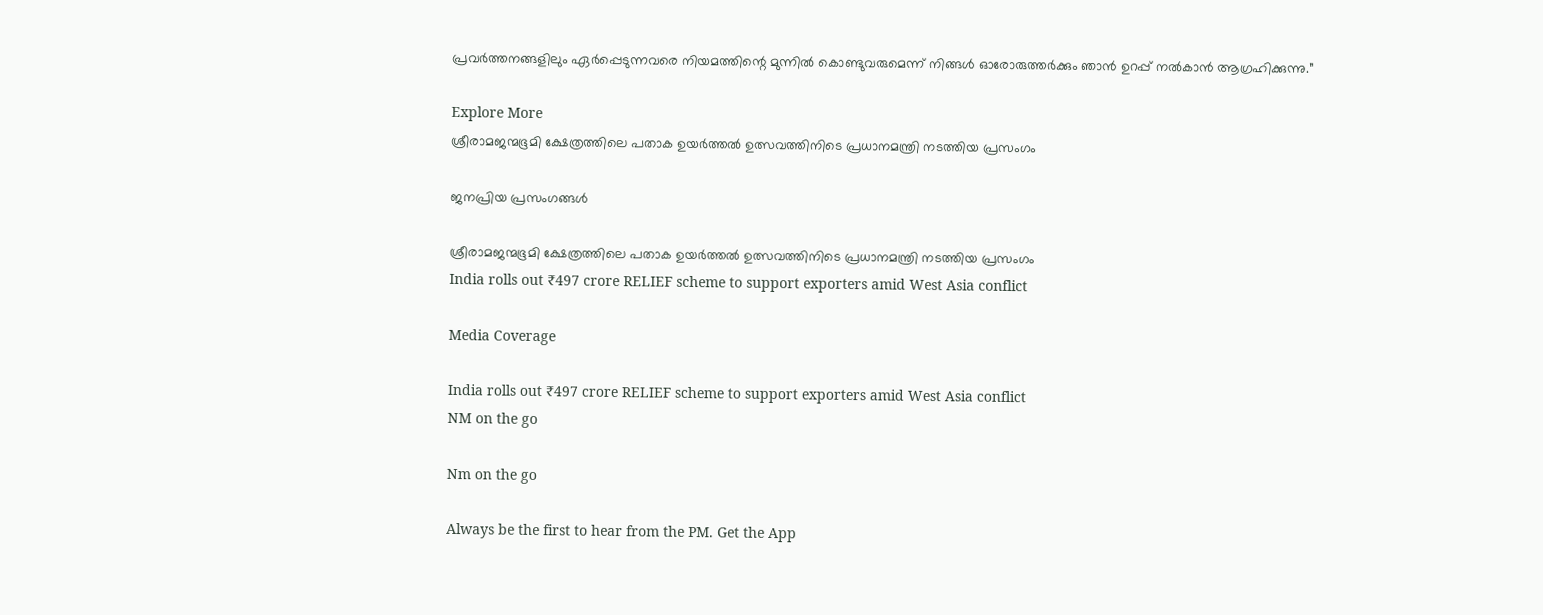പ്രവർത്തനങ്ങളിലും ഏർപ്പെടുന്നവരെ നിയമത്തിന്റെ മുന്നിൽ കൊണ്ടുവരുമെന്ന് നിങ്ങൾ ഓരോരുത്തർക്കും ഞാൻ ഉറപ്പ് നൽകാൻ ആഗ്രഹിക്കുന്നു.”

Explore More
ശ്രീരാമജന്മഭൂമി ക്ഷേത്രത്തിലെ പതാക ഉയർത്തൽ ഉത്സവത്തിനിടെ പ്രധാനമന്ത്രി നടത്തിയ പ്രസംഗം

ജനപ്രിയ പ്രസംഗങ്ങൾ

ശ്രീരാമജന്മഭൂമി ക്ഷേത്രത്തിലെ പതാക ഉയർത്തൽ ഉത്സവത്തിനിടെ പ്രധാനമന്ത്രി നടത്തിയ പ്രസംഗം
India rolls out ₹497 crore RELIEF scheme to support exporters amid West Asia conflict

Media Coverage

India rolls out ₹497 crore RELIEF scheme to support exporters amid West Asia conflict
NM on the go

Nm on the go

Always be the first to hear from the PM. Get the App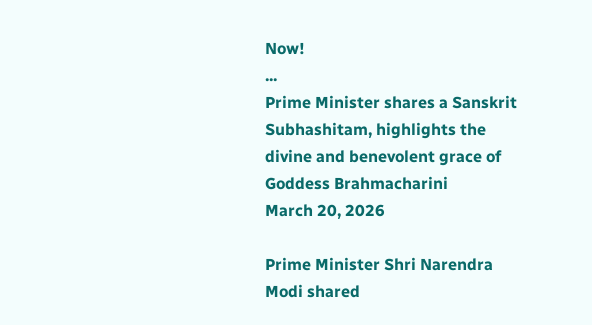Now!
...
Prime Minister shares a Sanskrit Subhashitam, highlights the divine and benevolent grace of Goddess Brahmacharini
March 20, 2026

Prime Minister Shri Narendra Modi shared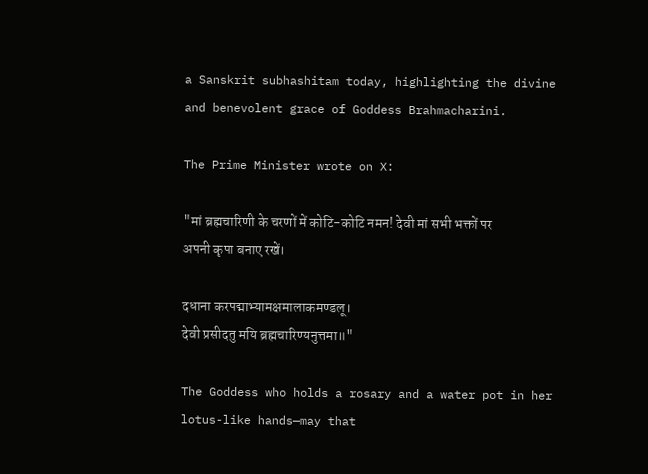a Sanskrit subhashitam today, highlighting the divine and benevolent grace of Goddess Brahmacharini.

The Prime Minister wrote on X:

"मां ब्रह्मचारिणी के चरणों में कोटि-कोटि नमन! देवी मां सभी भक्तों पर अपनी कृपा बनाए रखें।

दधाना करपद्माभ्यामक्षमालाकमण्डलू।
देवी प्रसीदतु मयि ब्रह्मचारिण्यनुत्तमा॥"

The Goddess who holds a rosary and a water pot in her lotus-like hands—may that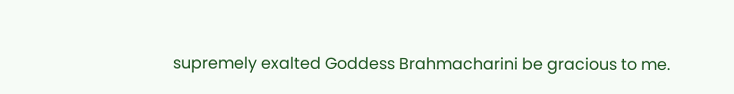supremely exalted Goddess Brahmacharini be gracious to me.